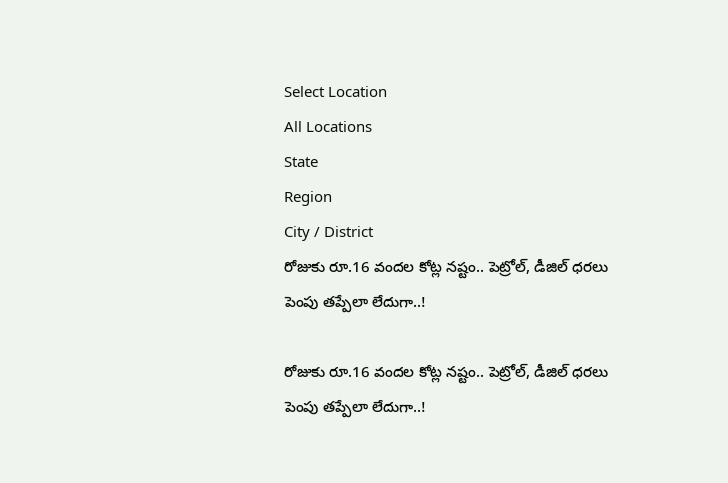Select Location
All Locations
State
Region
City / District
రోజుకు రూ.16 వందల కోట్ల నష్టం.. పెట్రోల్, డీజిల్ ధరలు పెంపు తప్పేలా లేదుగా..!

రోజుకు రూ.16 వందల కోట్ల నష్టం.. పెట్రోల్, డీజిల్ ధరలు పెంపు తప్పేలా లేదుగా..!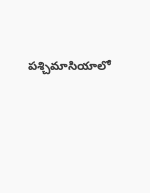పశ్చిమాసియాలో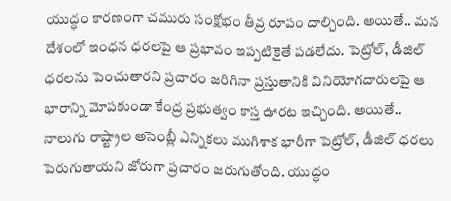యుద్ధం కారణంగా చమురు సంక్షోభం తీవ్ర రూపం దాల్చింది. అయితే.. మన దేశంలో ఇంధన ధరలపై ఆ ప్రభావం ఇప్పటికైతే పడలేదు. పెట్రోల్, డీజిల్ ధరలను పెంచుతారని ప్రచారం జరిగినా ప్రస్తుతానికి వినియోగదారులపై ఆ భారాన్ని మోపకుండా కేంద్ర ప్రభుత్వం కాస్త ఊరట ఇచ్చింది. అయితే.. నాలుగు రాష్ట్రాల అసెంబ్లీ ఎన్నికలు ముగిశాక భారీగా పెట్రోల్, డీజిల్ ధరలు పెరుగుతాయని జోరుగా ప్రచారం జరుగుతోంది. యుద్ధం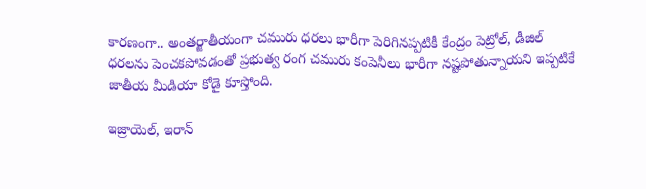కారణంగా.. అంతర్జాతీయంగా చమురు ధరలు భారీగా పెరిగినప్పటికీ కేంద్రం పెట్రోల్, డీజిల్ ధరలను పెంచకపోవడంతో ప్రభుత్వ రంగ చమురు కంపెనీలు భారీగా నష్టపోతున్నాయని ఇప్పటికే జాతీయ మీడియా కోడై కూస్తోంది.

ఇజ్రాయెల్, ఇరాన్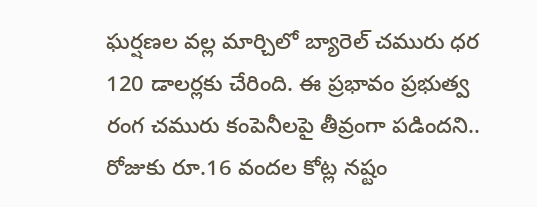ఘర్షణల వల్ల మార్చిలో బ్యారెల్ చమురు ధర 120 డాలర్లకు చేరింది. ఈ ప్రభావం ప్రభుత్వ రంగ చమురు కంపెనీలపై తీవ్రంగా పడిందని.. రోజుకు రూ.16 వందల కోట్ల నష్టం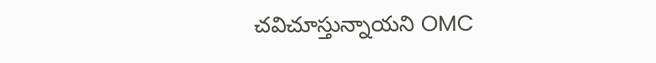చవిచూస్తున్నాయని OMC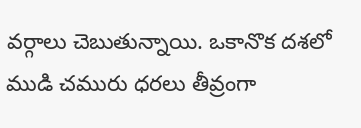వర్గాలు చెబుతున్నాయి. ఒకానొక దశలో ముడి చమురు ధరలు తీవ్రంగా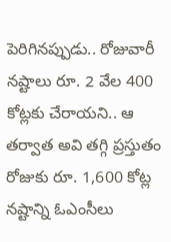పెరిగినప్పుడు.. రోజువారీ నష్టాలు రూ. 2 వేల 400 కోట్లకు చేరాయని.. ఆ తర్వాత అవి తగ్గి ప్రస్తుతం రోజుకు రూ. 1,600 కోట్ల నష్టాన్ని ఓఎంసీలు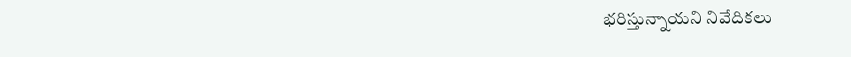భరిస్తున్నాయని నివేదికలు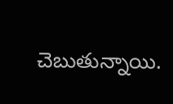చెబుతున్నాయి.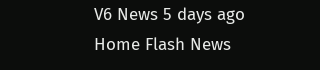V6 News 5 days ago
Home Flash News